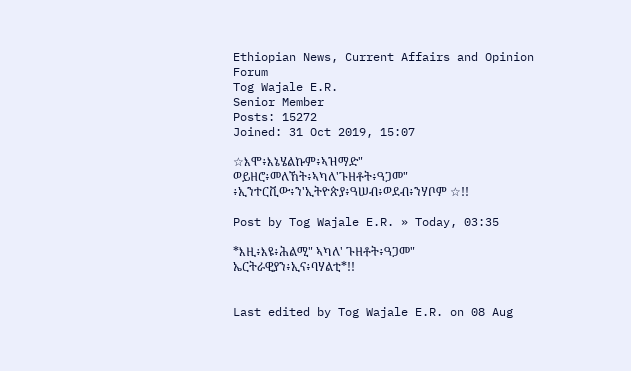Ethiopian News, Current Affairs and Opinion Forum
Tog Wajale E.R.
Senior Member
Posts: 15272
Joined: 31 Oct 2019, 15:07

☆እሞ፥እኔሄልኩም፥ኣዝማድ" ወይዘሮ፥መለኸት፥ኣካለ'ጉዘቶት፥ዓጋመ" ፥ኢንተርቪው፥ን'ኢትዮጵያ፥ዓሠብ፥ወደብ፥ንሃቦም ☆!!

Post by Tog Wajale E.R. » Today, 03:35

*እዚ፥እዩ፥ሕልሚ" ኣካለ' ጉዘቶት፥ዓጋመ" ኤርትራዊያን፥ኢና፥ባሃልቲ*!!


Last edited by Tog Wajale E.R. on 08 Aug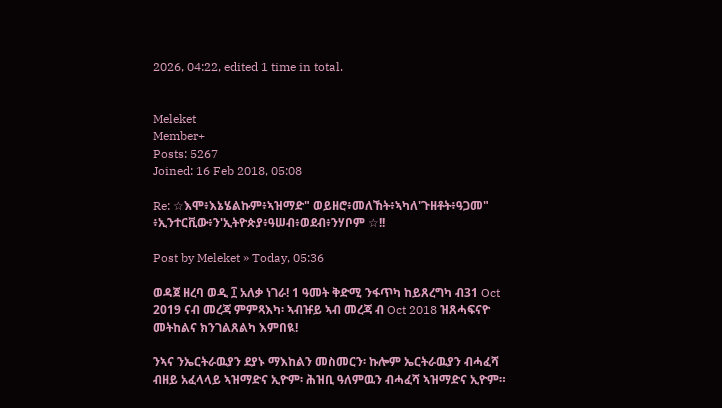2026, 04:22, edited 1 time in total.


Meleket
Member+
Posts: 5267
Joined: 16 Feb 2018, 05:08

Re: ☆እሞ፥እኔሄልኩም፥ኣዝማድ" ወይዘሮ፥መለኸት፥ኣካለ'ጉዘቶት፥ዓጋመ" ፥ኢንተርቪው፥ን'ኢትዮጵያ፥ዓሠብ፥ወደብ፥ንሃቦም ☆!!

Post by Meleket » Today, 05:36

ወዳጀ ዘረባ ወዲ ፲ አለቃ ነገራ! 1 ዓመት ቅድሚ ንፋጥካ ከይጸረግካ ብ31 Oct 2019 ናብ መረጃ ምምጻእካ፡ ኣብዡይ ኣብ መረጃ ብ Oct 2018 ዝጸሓፍናዮ መትከልና ክንገልጸልካ እምበዪ!

ንኣና ንኤርትራዉያን ደያኑ ማእከልን መስመርን፡ ኩሎም ኤርትራዉያን ብሓፈሻ ብዘይ አፈላላይ ኣዝማድና ኢዮም፡ ሕዝቢ ዓለምዉን ብሓፈሻ ኣዝማድና ኢዮም።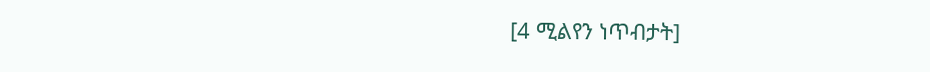[4 ሚልየን ነጥብታት]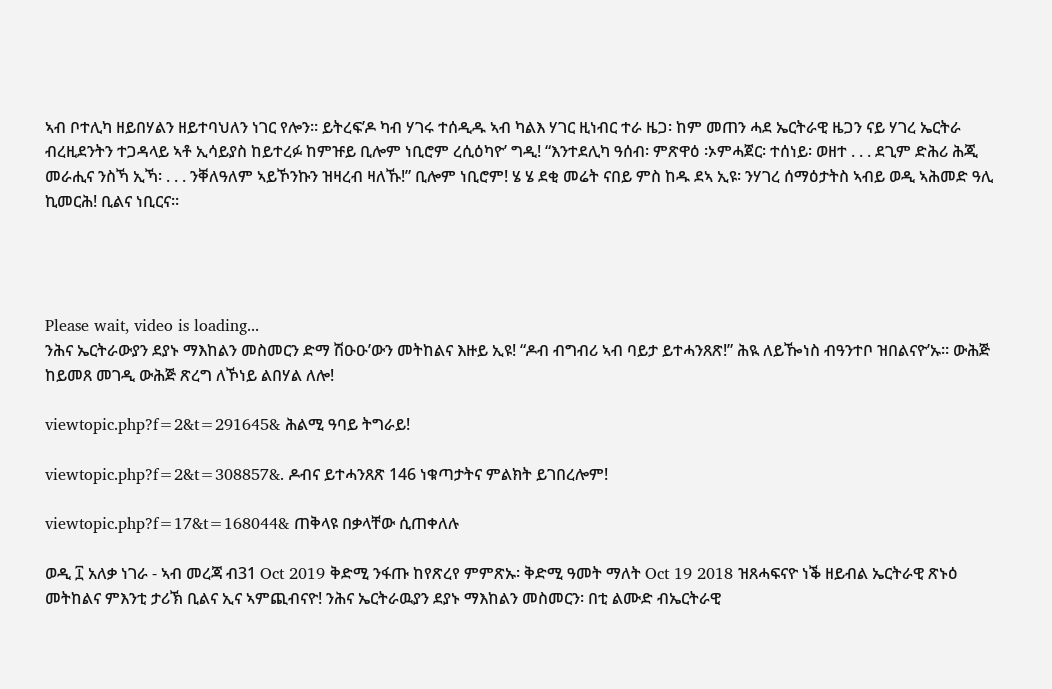ኣብ ቦተሊካ ዘይበሃልን ዘይተባህለን ነገር የሎን። ይትረፍ’ዶ ካብ ሃገሩ ተሰዲዱ ኣብ ካልእ ሃገር ዚነብር ተራ ዜጋ፡ ከም መጠን ሓደ ኤርትራዊ ዜጋን ናይ ሃገረ ኤርትራ ብረዚደንትን ተጋዳላይ ኣቶ ኢሳይያስ ከይተረፉ ከምዡይ ቢሎም ነቢሮም ረሲዕካዮ’ ግዲ! “እንተደሊካ ዓሰብ፡ ምጽዋዕ ፡ኦምሓጀር፡ ተሰነይ፡ ወዘተ . . . ደጊም ድሕሪ ሕጂ መራሒና ንስኻ ኢኻ፡ . . . ንቐለዓለም ኣይኾንኩን ዝዛረብ ዛለኹ!” ቢሎም ነቢሮም! ሄ ሄ ደቂ መሬት ናበይ ምስ ከዱ ደኣ ኢዩ፡ ንሃገረ ሰማዕታትስ ኣብይ ወዲ ኣሕመድ ዓሊ ኪመርሕ! ቢልና ነቢርና።




Please wait, video is loading...
ንሕና ኤርትራውያን ደያኑ ማእከልን መስመርን ድማ ሽዑዑ’ውን መትከልና እዙይ ኢዩ! “ዶብ ብግብሪ ኣብ ባይታ ይተሓንጸጽ!” ሕዪ ለይዀነስ ብዓንተቦ ዝበልናዮ’ኡ። ውሕጅ ከይመጸ መገዲ ውሕጅ ጽረግ ለኾነይ ልበሃል ለሎ!

viewtopic.php?f=2&t=291645& ሕልሚ ዓባይ ትግራይ!

viewtopic.php?f=2&t=308857&. ዶብና ይተሓንጸጽ 146 ነቁጣታትና ምልክት ይገበረሎም!

viewtopic.php?f=17&t=168044& ጠቅላዩ በቃላቸው ሲጠቀለሉ

ወዲ ፲ አለቃ ነገራ - ኣብ መረጃ ብ31 Oct 2019 ቅድሚ ንፋጡ ከየጽረየ ምምጽኡ፡ ቅድሚ ዓመት ማለት Oct 19 2018 ዝጸሓፍናዮ ነቕ ዘይብል ኤርትራዊ ጽኑዕ መትከልና ምእንቲ ታሪኽ ቢልና ኢና ኣምጪብናዮ! ንሕና ኤርትራዉያን ደያኑ ማእከልን መስመርን፡ በቲ ልሙድ ብኤርትራዊ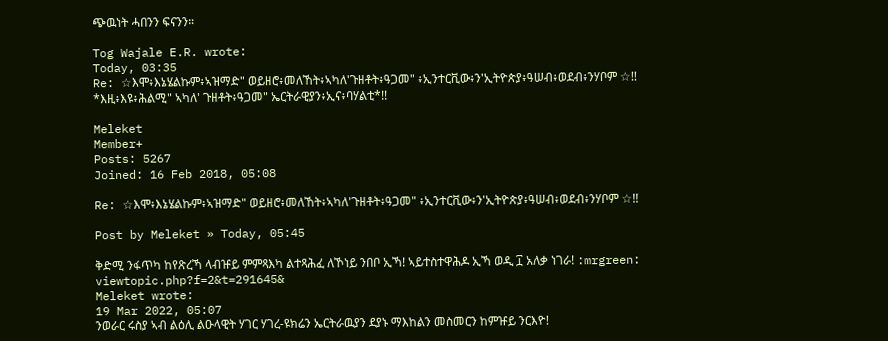ጭዉነት ሓበንን ፍናንን።

Tog Wajale E.R. wrote:
Today, 03:35
Re: ☆እሞ፥እኔሄልኩም፥ኣዝማድ" ወይዘሮ፥መለኸት፥ኣካለ'ጉዘቶት፥ዓጋመ" ፥ኢንተርቪው፥ን'ኢትዮጵያ፥ዓሠብ፥ወደብ፥ንሃቦም ☆!!
*እዚ፥እዩ፥ሕልሚ" ኣካለ' ጉዘቶት፥ዓጋመ" ኤርትራዊያን፥ኢና፥ባሃልቲ*!!

Meleket
Member+
Posts: 5267
Joined: 16 Feb 2018, 05:08

Re: ☆እሞ፥እኔሄልኩም፥ኣዝማድ" ወይዘሮ፥መለኸት፥ኣካለ'ጉዘቶት፥ዓጋመ" ፥ኢንተርቪው፥ን'ኢትዮጵያ፥ዓሠብ፥ወደብ፥ንሃቦም ☆!!

Post by Meleket » Today, 05:45

ቅድሚ ንፋጥካ ከየጽረኻ ላብዡይ ምምጻእካ ልተጻሕፈ ለኾነይ ንበቦ ኢኻ! ኣይተስተዋሕዶ ኢኻ ወዲ ፲ አለቃ ነገራ! :mrgreen: viewtopic.php?f=2&t=291645&
Meleket wrote:
19 Mar 2022, 05:07
ንወራር ሩስያ ኣብ ልዕሊ ልዑላዊት ሃገር ሃገረ-ዩክሬን ኤርትራዉያን ደያኑ ማእከልን መስመርን ከምዡይ ንርእዮ!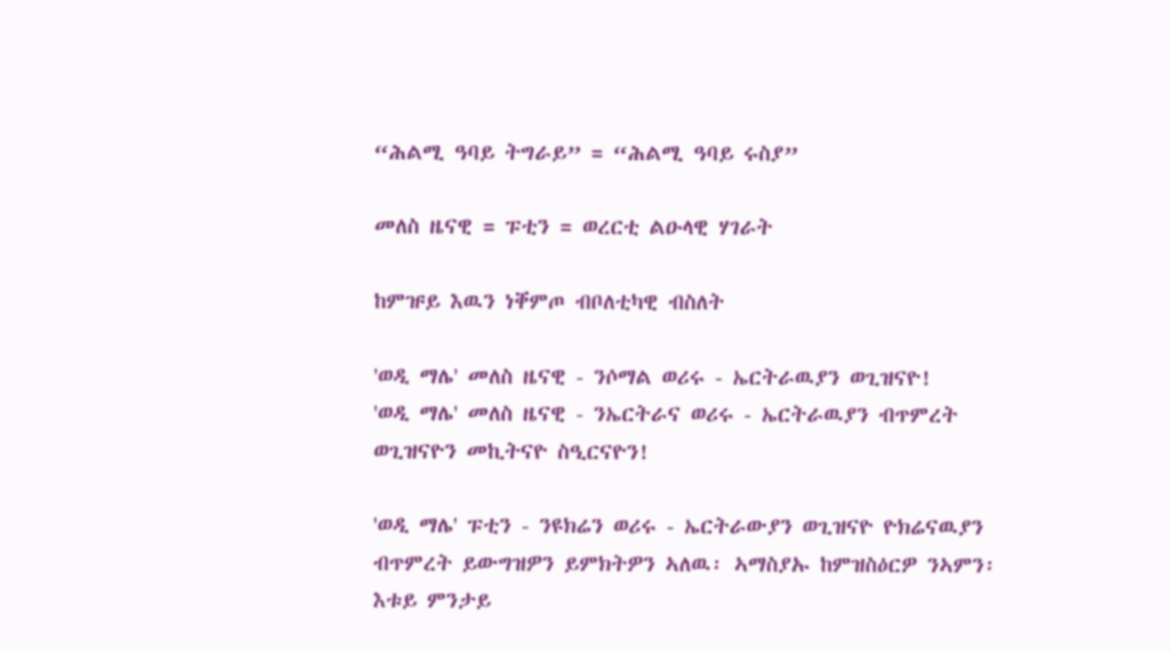“ሕልሚ ዓባይ ትግራይ” = “ሕልሚ ዓባይ ሩስያ”

መለስ ዜናዊ = ፑቲን = ወረርቲ ልዑላዊ ሃገራት

ከምዡይ እዉን ነቐምጦ ብቦለቲካዊ ብስለት

'ወዲ ማሌ' መለስ ዜናዊ - ንሶማል ወሪሩ - ኤርትራዉያን ወጊዝናዮ!
'ወዲ ማሌ' መለስ ዜናዊ - ንኤርትራና ወሪሩ - ኤርትራዉያን ብጥምረት ወጊዝናዮን መኪትናዮ ስዒርናዮን!

'ወዲ ማሌ' ፑቲን - ንዩክሬን ወሪሩ - ኤርትራውያን ወጊዝናዮ ዮክሬናዉያን ብጥምረት ይውግዝዎን ይምክትዎን ኣለዉ፡ ኣማስያኡ ከምዝስዕርዎ ንኣምን፡ እቱይ ምንታይ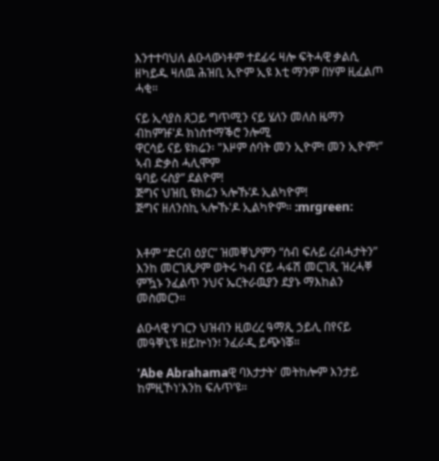እንተተባህለ ልዑላውነቶም ተደፊሩ ዛሎ ፍትሓዊ ቃልሲ ዘካይዱ ዛለዉ ሕዝቢ ኢዮም ኢዩ እቲ ማንም በሃም ዚፈልጦ ሓቂ።

ናይ ኢሳያስ ጸጋይ ግጥሚን ናይ ሄለን መለስ ዜማን ብከምዡ'ዶ ክነስተማቕሮ ንሎሚ
ዋርሳይ ናይ ዩክሬን፡ "እዞም ሰባት መን ኢዮም፧ መን ኢዮም፧”
ኣብ ድቃስ ሓሊሞም
ዓባይ ሩስያ” ደልዮም!
ጅግና ህዝቢ ዩክሬን ኣሎኹ’ዶ ኢልካዮም!
ጅግና ዘለንስኪ ኣሎኹ'ዶ ኢልካዮም። :mrgreen:


እቶም “ድርብ ዕያር” ዝመቐኒዖምን “ሰብ ፍሉይ ረብሓታትን” እንከ መርገጺዖም ወትሩ ካብ ናይ ሓፋሽ መርገጺ ዝረሓቐ ምዃኑ ንፈልጥ ንህና ኤርትራዉያን ደያኑ ማእከልን መስመርን።

ልዑላዊ ሃገርን ህዝብን ዚወረረ ዓማጺ ኃይሊ በየናይ መዓቐኒ’ዩ ዘይኵነን፧ ንፈራዲ ይጭነቖ።

'Abe Abrahamaዊ ባእታታት' መትከሎም እንታይ ከምዚኾነ'እንከ ፍሉጥ’ዩ።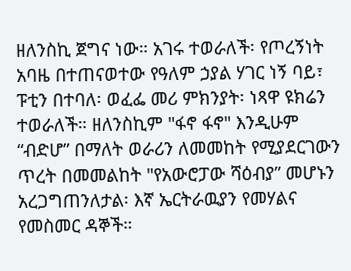ዘለንስኪ ጀግና ነው። አገሩ ተወራለች፡ የጦረኝነት አባዜ በተጠናወተው የዓለም ኃያል ሃገር ነኝ ባይ፣ ፑቲን በተባለ፡ ወፈፌ መሪ ምክንያት፡ ነጻዋ ዩክሬን ተወራለች። ዘለንስኪም "ፋኖ ፋኖ" እንዲሁም “ብድሆ” በማለት ወራሪን ለመመከት የሚያደርገውን ጥረት በመመልከት "የአውሮፓው ሻዕብያ” መሆኑን አረጋግጠንለታል፡ እኛ ኤርትራዉያን የመሃልና የመስመር ዳኞች።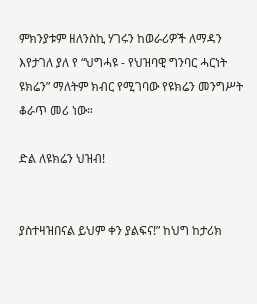ምክንያቱም ዘለንስኪ ሃገሩን ከወራሪዎች ለማዳን እየታገለ ያለ የ “ህግሓዩ - የህዝባዊ ግንባር ሓርነት ዩክሬን” ማለትም ክብር የሚገባው የዩክሬን መንግሥት ቆራጥ መሪ ነው።

ድል ለዩክሬን ህዝብ!


ያስተዛዝበናል ይህም ቀን ያልፍና!” ከህግ ከታሪክ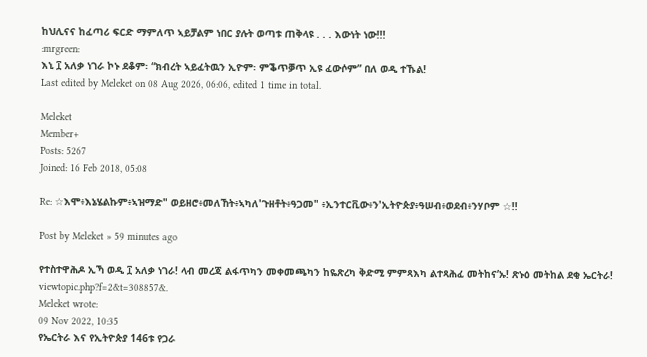ከህሊናና ከፈጣሪ ፍርድ ማምለጥ ኣይቻልም ነበር ያሉት ወጣቱ ጠቅላዩ . . . እውነት ነው!!!
:mrgreen:
እኒ ፲ አለቃ ነገራ ኮኑ ደቆም፡ “ክብረት ኣይፈትዉን ኢዮም፡ ምቕጥቓጥ ኢዩ ፈውሶም” በለ ወዲ ተኹል!
Last edited by Meleket on 08 Aug 2026, 06:06, edited 1 time in total.

Meleket
Member+
Posts: 5267
Joined: 16 Feb 2018, 05:08

Re: ☆እሞ፥እኔሄልኩም፥ኣዝማድ" ወይዘሮ፥መለኸት፥ኣካለ'ጉዘቶት፥ዓጋመ" ፥ኢንተርቪው፥ን'ኢትዮጵያ፥ዓሠብ፥ወደብ፥ንሃቦም ☆!!

Post by Meleket » 59 minutes ago

የተስተዋሕዶ ኢኻ ወዲ ፲ አለቃ ነገራ! ላብ መረጃ ልፋጥካን መቀመጫካን ከዬጽረካ ቅድሚ ምምጻእካ ልተጻሕፈ መትከና’ኡ! ጽኑዕ መትከል ደቂ ኤርትራ! viewtopic.php?f=2&t=308857&.
Meleket wrote:
09 Nov 2022, 10:35
የኤርትራ እና የኢትዮጵያ 146ቱ የጋራ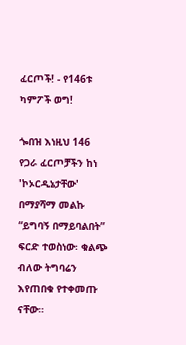ፈርጦች! - የ146ቱ ካምፖች ወግ!

ጐበዝ እነዚህ 146 የጋራ ፈርጦቻችን ከነ 'ኮኦርዲኔታቸው' በማያሻማ መልኩ “ይግባኝ በማይባልበት” ፍርድ ተወስነው፡ ቁልጭ ብለው ትግባሬን እየጠበቁ የተቀመጡ ናቸው።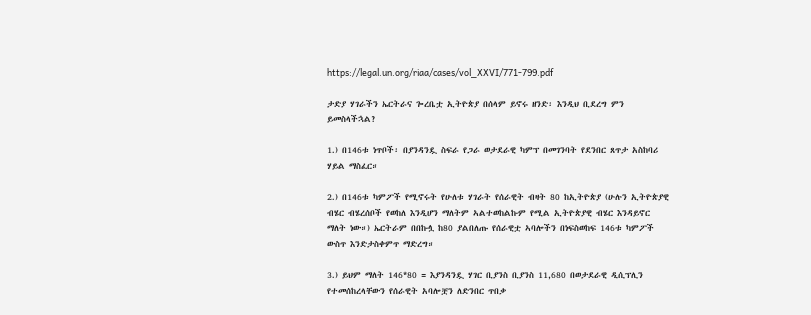https://legal.un.org/riaa/cases/vol_XXVI/771-799.pdf

ታድያ ሃገራችን ኤርትራና ጐረቤቷ ኢትዮጵያ በሰላም ይኖሩ ዘንድ፡ እንዲህ ቢደረግ ምን ይመስላችኋል?

1.) በ146ቱ ነጥቦች፡ በያንዳንዷ ስፍራ የጋራ ወታደራዊ ካምፕ በመገንባት የደንበር ጸጥታ አስከባሪ ሃይል ማስፈር።

2.) በ146ቱ ካምፖች የሚኖሩት የሁለቱ ሃገራት የሰራዊት ብዛት 80 ከኢትዮጵያ (ሁሉን ኢትዮጵያዊ ብሄር ብሄረሰቦች የወከለ እንዲሆን ማለትም ኣልተወከልኩም የሚል ኢትዮጵያዊ ብሄር እንዳይኖር ማለት ነው።) ኤርትራም በበኩሏ ከ80 ያልበለጡ የሰራዊቷ ኣባሎችን በነፍስወከፍ 146ቱ ካምፖች ውስጥ እንድታስቀምጥ ማድረግ።

3.) ይህም ማለት 146*80 = እያንዳንዷ ሃገር ቢያንስ ቢያንስ 11,680 በወታደራዊ ዲሲፕሊን የተመሰከረላቸውን የሰራዊት አባሎቿን ለድንበር ጥበቃ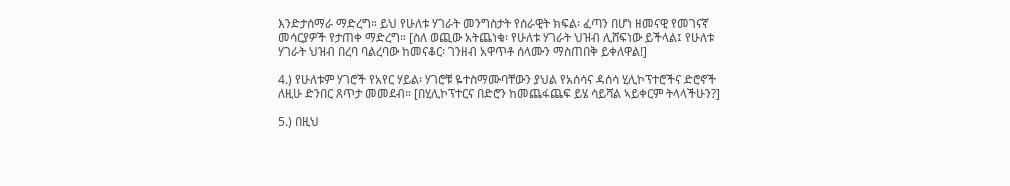እንድታሰማራ ማድረግ። ይህ የሁለቱ ሃገራት መንግስታት የሰራዊት ክፍል፡ ፈጣን በሆነ ዘመናዊ የመገናኛ መሳርያዎች የታጠቀ ማድረግ። [ስለ ወጪው አትጨነቁ፡ የሁለቱ ሃገራት ህዝብ ሊሸፍነው ይችላል፤ የሁለቱ ሃገራት ህዝብ በረባ ባልረባው ከመናቆር፡ ገንዘብ አዋጥቶ ሰላሙን ማስጠበቅ ይቀለዋል!]

4.) የሁለቱም ሃገሮች የአየር ሃይል፡ ሃገሮቹ ዬተስማሙባቸውን ያህል የአሰሳና ዳሰሳ ሂሊኮፕተሮችና ድሮኖች ለዚሁ ድንበር ጸጥታ መመደብ። [በሂሊኮፕተርና በድሮን ከመጨፋጨፍ ይሄ ሳይሻል ኣይቀርም ትላላችሁን?]

5.) በዚህ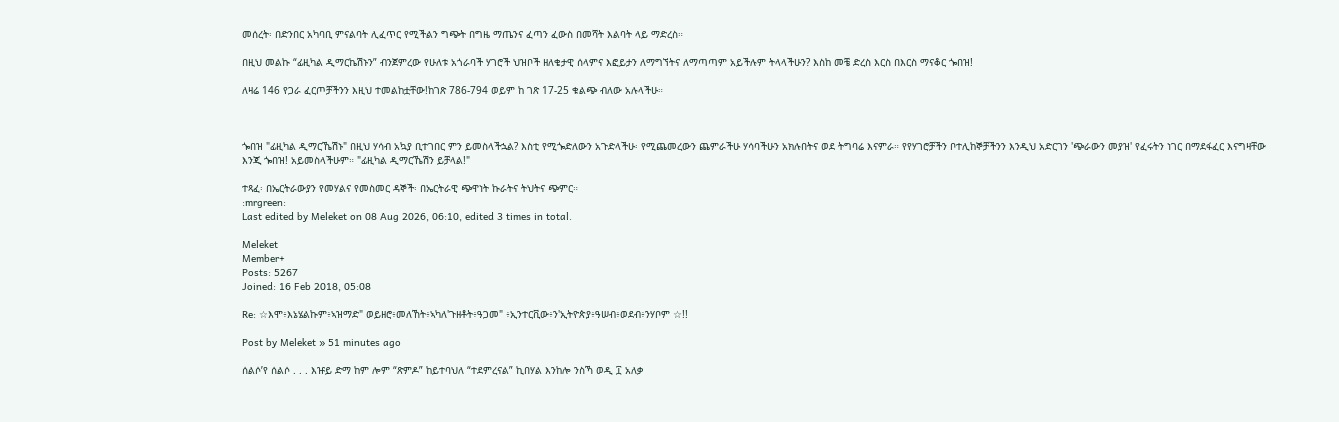መሰረት፡ በድንበር አካባቢ ምናልባት ሊፈጥር የሚችልን ግጭት በግዜ ማጤንና ፈጣን ፈውስ በመሻት እልባት ላይ ማድረስ።

በዚህ መልኩ “ፊዚካል ዲማርኬሽኑን” ብንጀምረው የሁለቱ አጎራባች ሃገሮች ህዝቦች ዘለቄታዊ ሰላምና እፎይታን ለማግኘትና ለማጣጣም አይችሉም ትላላችሁን? እስከ መቼ ድረስ እርስ በእርስ ማናቆር ጐበዝ!

ለዛሬ 146 የጋራ ፈርጦቻችንን እዚህ ተመልከቷቸው!ከገጽ 786-794 ወይም ከ ገጽ 17-25 ቁልጭ ብለው አሉላችሁ።



ጐበዝ "ፊዚካል ዲማርኼሽኑ" በዚህ ሃሳብ አኳያ ቢተገበር ምን ይመስላችኋል? እስቲ የሚጐድለውን አጉድላችሁ፡ የሚጨመረውን ጨምራችሁ ሃሳባችሁን አክሉበትና ወደ ትግባሬ እናምራ። የየሃገሮቻችን ቦተሊከኞቻችንን እንዲህ አድርገን 'ጭራውን መያዝ' የፈሩትን ነገር በማደፋፈር እናግዛቸው እንጂ ጐበዝ! አይመስላችሁም። "ፊዚካል ዲማርኼሽን ይቻላል!"

ተጻፈ፡ በኤርትራውያን የመሃልና የመስመር ዳኞች፡ በኤርትራዊ ጭዋነት ኩራትና ትህትና ጭምር።
:mrgreen:
Last edited by Meleket on 08 Aug 2026, 06:10, edited 3 times in total.

Meleket
Member+
Posts: 5267
Joined: 16 Feb 2018, 05:08

Re: ☆እሞ፥እኔሄልኩም፥ኣዝማድ" ወይዘሮ፥መለኸት፥ኣካለ'ጉዘቶት፥ዓጋመ" ፥ኢንተርቪው፥ን'ኢትዮጵያ፥ዓሠብ፥ወደብ፥ንሃቦም ☆!!

Post by Meleket » 51 minutes ago

ሰልሶ’የ ሰልሶ . . . እዡይ ድማ ከም ሎም “ጽምዶ” ከይተባህለ “ተደምረናል” ኪበሃል እንከሎ ንስኻ ወዲ ፲ አለቃ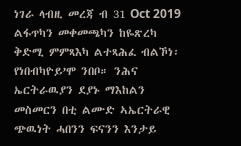ነገራ ላብዚ መረጃ ብ 31 Oct 2019 ልፋጥካን መቀመጫካን ከዬጽረካ ቅድሚ ምምጻእካ ልተጻሕፈ ብልኾነ፡ የነበብካዮይ’ሞ ንበቦ። ንሕና ኤርትራዉያን ደያኑ ማእከልን መስመርን በቲ ልሙድ ኣኤርትራዊ ጭዉነት ሓበንን ፍናንን እንታይ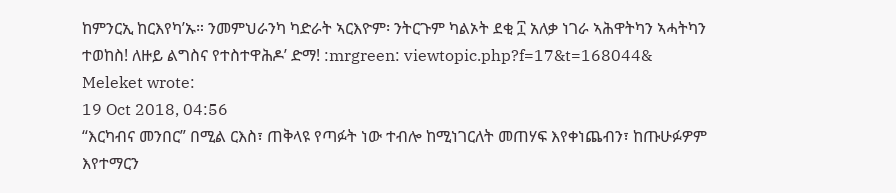ከምንርኢ ከርእየካ’ኡ። ንመምህራንካ ካድራት ኣርእዮም፡ ንትርጉም ካልኦት ደቂ ፲ አለቃ ነገራ ኣሕዋትካን ኣሓትካን ተወከስ! ለዙይ ልግስና የተስተዋሕዶ’ ድማ! :mrgreen: viewtopic.php?f=17&t=168044&
Meleket wrote:
19 Oct 2018, 04:56
“እርካብና መንበር” በሚል ርእስ፣ ጠቅላዩ የጣፉት ነው ተብሎ ከሚነገርለት መጠሃፍ እየቀነጨብን፣ ከጡሁፉዎም እየተማርን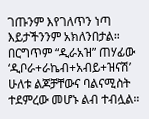ገጡንም እየገለጥን ነጣ እይታችንንም አክለንበታል። በርግጥም “ዲራአዝ” ጠሃፊው ‘ዲቦራ+ራኬብ+አብይ+ዝናሽ’ ሁለቱ ልጆቻቸውና ባልናሚስት ተደምረው መሆኑ ልብ ተብሏል።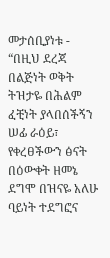መታሰቢያነቱ - “በዚህ ደረጃ በልጅነት ወቅት ትዝታዬ በሕልም ፈቺነት ያላበሰችኝን ሠፊ ራዕይ፣ የቀረፀችውን ፅናት በዕውቀት ዘመኔ ደግሞ በዝናዬ አለሁ ባይነት ተደግፎና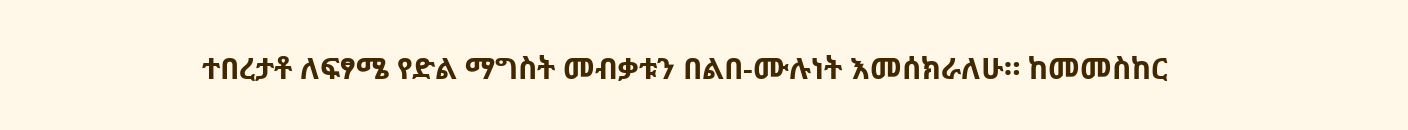ተበረታቶ ለፍፃሜ የድል ማግስት መብቃቱን በልበ-ሙሉነት እመሰክራለሁ። ከመመስከር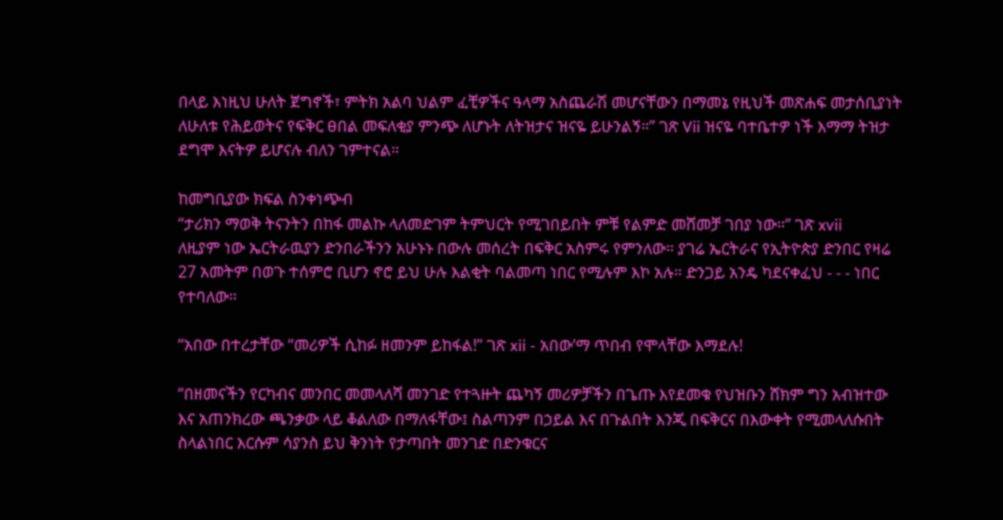በላይ እነዚህ ሁለት ጀግኖች፣ ምትክ አልባ ህልም ፈቺዎችና ዓላማ አስጨራሽ መሆናቸውን በማመኔ የዚህች መጽሐፍ መታሰቢያነት ለሁለቱ የሕይወትና የፍቅር ፀበል መፍለቂያ ምንጭ ለሆኑት ለትዝታና ዝናዬ ይሁንልኝ።” ገጽ Vii ዝናዬ ባተቤተዎ ነች እማማ ትዝታ ደግሞ እናትዎ ይሆናሉ ብለን ገምተናል።

ከመግቢያው ክፍል ስንቀነጭብ
“ታሪክን ማወቅ ትናንትን በከፋ መልኩ ላለመድገም ትምህርት የሚገበይበት ምቹ የልምድ መሸመቻ ገበያ ነው።” ገጽ xvii
ለዚያም ነው ኤርትራዉያን ድንበራችንን አሁኑኑ በውሉ መሰረት በፍቅር አስምሩ የምንለው። ያገሬ ኤርትራና የኢትዮጵያ ድንበር የዛሬ 27 አመትም በወጉ ተሰምሮ ቢሆን ኖሮ ይህ ሁሉ እልቂት ባልመጣ ነበር የሚሉም እኮ አሉ። ድንጋይ አንዴ ካደናቀፈህ - - - ነበር የተባለው።

“አበው በተረታቸው “መሪዎች ሲከፉ ዘመንም ይከፋል!” ገጽ xii - አበው’ማ ጥበብ የሞላቸው እማደሉ!

“በዘመናችን የርካብና መንበር መመላለሻ መንገድ የተጓዙት ጨካኝ መሪዎቻችን በጌጡ እየደመቁ የህዝቡን ሸክም ግን አብዝተው እና አጠንክረው ጫንቃው ላይ ቆልለው በማለፋቸው፤ ስልጣንም በኃይል እና በጉልበት እንጂ በፍቅርና በእውቀት የሚመላለሱበት ስላልነበር እርሱም ሳያንስ ይህ ቅንነት የታጣበት መንገድ በድንቁርና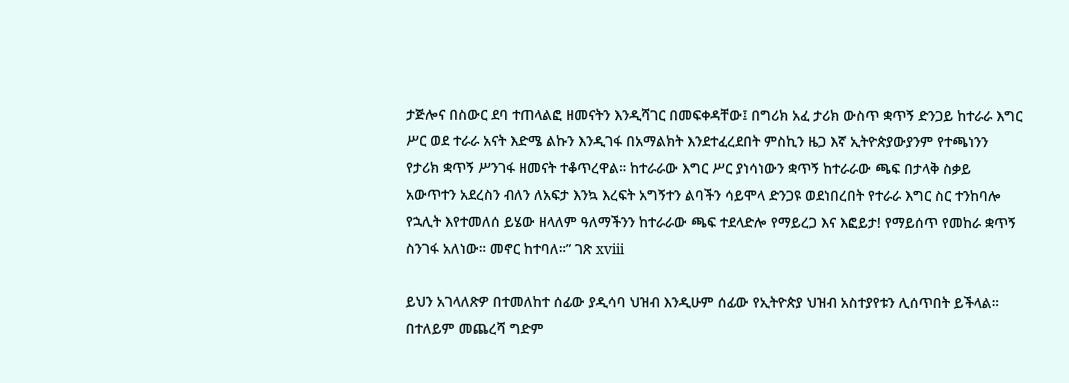ታጅሎና በስውር ደባ ተጠላልፎ ዘመናትን እንዲሻገር በመፍቀዳቸው፤ በግሪክ አፈ ታሪክ ውስጥ ቋጥኝ ድንጋይ ከተራራ እግር ሥር ወደ ተራራ አናት እድሜ ልኩን እንዲገፋ በአማልክት እንደተፈረደበት ምስኪን ዜጋ እኛ ኢትዮጵያውያንም የተጫነንን የታሪክ ቋጥኝ ሥንገፋ ዘመናት ተቆጥረዋል። ከተራራው እግር ሥር ያነሳነውን ቋጥኝ ከተራራው ጫፍ በታላቅ ስቃይ አውጥተን አደረስን ብለን ለአፍታ እንኳ እረፍት አግኝተን ልባችን ሳይሞላ ድንጋዩ ወደነበረበት የተራራ እግር ስር ተንከባሎ የኋሊት እየተመለሰ ይሄው ዘላለም ዓለማችንን ከተራራው ጫፍ ተደላድሎ የማይረጋ እና እፎይታ! የማይሰጥ የመከራ ቋጥኝ ስንገፋ አለነው። መኖር ከተባለ።” ገጽ xviii

ይህን አገላለጽዎ በተመለከተ ሰፊው ያዲሳባ ህዝብ እንዲሁም ሰፊው የኢትዮጵያ ህዝብ አስተያየቱን ሊሰጥበት ይችላል። በተለይም መጨረሻ ግድም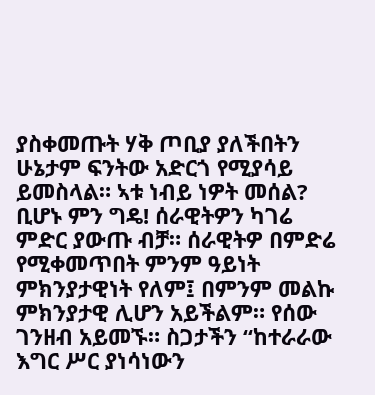ያስቀመጡት ሃቅ ጦቢያ ያለችበትን ሁኔታም ፍንትው አድርጎ የሚያሳይ ይመስላል። ኣቱ ነብይ ነዎት መሰል? ቢሆኑ ምን ግዴ! ሰራዊትዎን ካገሬ ምድር ያውጡ ብቻ። ሰራዊትዎ በምድሬ የሚቀመጥበት ምንም ዓይነት ምክንያታዊነት የለም፤ በምንም መልኩ ምክንያታዊ ሊሆን አይችልም። የሰው ገንዘብ አይመኙ። ስጋታችን “ከተራራው እግር ሥር ያነሳነውን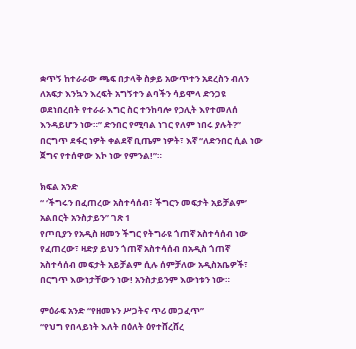ቋጥኝ ከተራራው ጫፍ በታላቅ ስቃይ አውጥተን አደረስን ብለን ለአፍታ እንኳን እረፍት አግኝተን ልባችን ሳይሞላ ድንጋዩ ወደነበረበት የተራራ እግር ስር ተንከባሎ የኃሊት እየተመለሰ እንዳይሆን ነው።” ድንበር የሚባል ነገር የለም ነበሩ ያሉት?” በርግጥ ደፋር ነዎት ቀልደኛ ቢጤም ነዎት፣ እኛ “ለድንበር ሲል ነው ጀግና የተሰዋው እኮ ነው የምንል!”።

ክፍል አንድ
“ ‘ችግሩን በፈጠረው አስተሳሰብ፣ ችግርን መፍታት አይቻልም’ አልበርት አንስታይን” ገጽ 1
የጦቢያን የአዲስ ዘመን ችግር የትግራዩ ጎጠኛ አስተሳሰብ ነው የፈጠረው፣ ዛድያ ይህን ጎጠኛ አስተሳሰብ በአዲስ ጎጠኛ አስተሳሰብ መፍታት አይቻልም ሲሉ ሰምቻለው አዲስአቤዎች፣ በርግጥ እውነታቸውን ነው! አንስታይንም እውነቱን ነው።

ምዕራፍ አንድ “የዘመኑን ሥጋትና ጥሪ መጋፈጥ”
“የህግ የበላይነት እለት በዕለት ዕየተሸረሸረ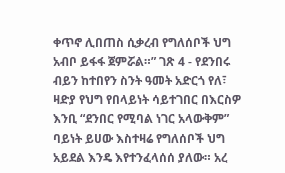ቀጥኖ ሊበጠስ ሲቃረብ የግለሰቦች ህግ አብቦ ይፋፋ ጀምሯል።” ገጽ 4 - የደንበሩ ብይን ከተበየን ስንት ዓመት አድርጎ የለ፣ ዛድያ የህግ የበላይነት ሳይተገበር በእርስዎ እንቢ “ደንበር የሚባል ነገር አላውቅም” ባይነት ይሀው እስተዛሬ የግለሰቦች ህግ አይደል እንዴ እየተንፈላሰሰ ያለው። አረ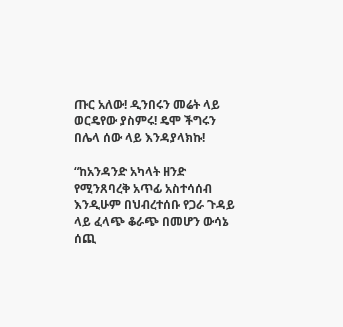ጡር አለው! ዲንበሩን መሬት ላይ ወርዴየው ያስምሩ! ዴሞ ችግሩን በሌላ ሰው ላይ እንዳያላክኩ!

“ከአንዳንድ አካላት ዘንድ የሚንጸባረቅ አጥፊ አስተሳሰብ እንዲሁም በህብረተሰቡ የጋራ ጉዳይ ላይ ፈላጭ ቆራጭ በመሆን ውሳኔ ሰጪ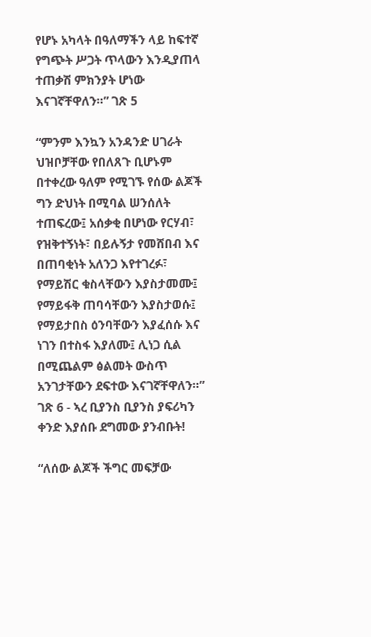የሆኑ አካላት በዓለማችን ላይ ከፍተኛ የግጭት ሥጋት ጥላውን እንዲያጠላ ተጠቃሽ ምክንያት ሆነው እናገኛቸዋለን።” ገጽ 5

“ምንም እንኳን አንዳንድ ሀገራት ህዝቦቻቸው የበለጸጉ ቢሆኑም በተቀረው ዓለም የሚገኙ የሰው ልጆች ግን ድህነት በሚባል ሠንሰለት ተጠፍረው፤ አሰቃቂ በሆነው የርሃብ፣ የዝቅተኝነት፣ በይሉኝታ የመሸበብ እና በጠባቂነት አለንጋ እየተገረፉ፣ የማይሽር ቁስላቸውን እያስታመሙ፤ የማይፋቅ ጠባሳቸውን እያስታወሱ፤ የማይታበስ ዕንባቸውን እያፈሰሱ እና ነገን በተስፋ እያለሙ፤ ሊነጋ ሲል በሚጨልም ፅልመት ውስጥ አንገታቸውን ደፍተው እናገኛቸዋለን።” ገጽ 6 - ኣረ ቢያንስ ቢያንስ ያፍሪካን ቀንድ እያሰቡ ደግመው ያንብቡት!

“ለሰው ልጆች ችግር መፍቻው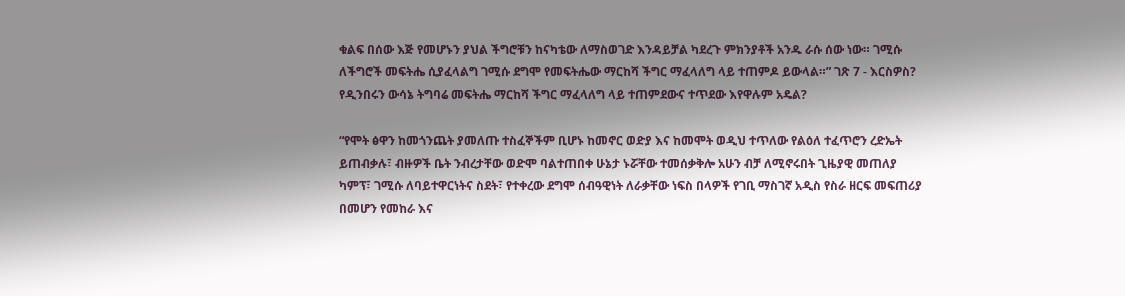ቁልፍ በሰው እጅ የመሆኑን ያህል ችግሮቹን ከናካቴው ለማስወገድ እንዳይቻል ካደረጉ ምክንያቶች አንዱ ራሱ ሰው ነው። ገሚሱ ለችግሮች መፍትሔ ሲያፈላልግ ገሚሱ ደግሞ የመፍትሔው ማርከሻ ችግር ማፈላለግ ላይ ተጠምዶ ይውላል።” ገጽ 7 - እርስዎስ? የዲንበሩን ውሳኔ ትግባሬ መፍትሔ ማርከሻ ችግር ማፈላለግ ላይ ተጠምደውና ተጥደው እየዋሉም አዴል?

“የሞት ፅዋን ከመጎንጨት ያመለጡ ተስፈኞችም ቢሆኑ ከመኖር ወድያ እና ከመሞት ወዲህ ተጥለው የልዕለ ተፈጥሮን ረድኤት ይጠብቃሉ፣ ብዙዎች ቤት ንብረታቸው ወድሞ ባልተጠበቀ ሁኔታ ኑሯቸው ተመሰቃቅሎ አሁን ብቻ ለሚኖሩበት ጊዜያዊ መጠለያ ካምፕ፣ ገሚሱ ለባይተዋርነትና ስደት፣ የተቀረው ደግሞ ሰብዓዊነት ለራቃቸው ነፍስ በላዎች የገቢ ማስገኛ አዲስ የስራ ዘርፍ መፍጠሪያ በመሆን የመከራ እና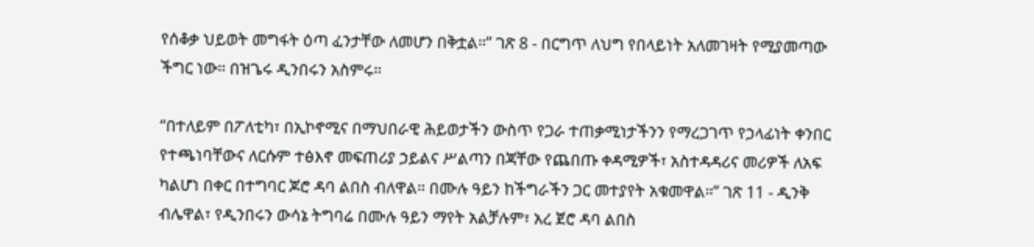የሰቆቃ ህይወት መግፋት ዕጣ ፈንታቸው ለመሆን በቅቷል።” ገጽ 8 - በርግጥ ለህግ የበላይነት አለመገዛት የሚያመጣው ችግር ነው። በዝጌሩ ዲንበሩን አስምሩ።

“በተለይም በፖለቲካ፣ በኢኮኖሚና በማህበራዊ ሕይወታችን ውስጥ የጋራ ተጠቃሚነታችንን የማረጋገጥ የኃላፊነት ቀንበር የተጫነባቸውና ለርሱም ተፅእኖ መፍጠሪያ ኃይልና ሥልጣን በጃቸው የጨበጡ ቀዳሚዎች፣ አስተዳዳሪና መሪዎች ለአፍ ካልሆነ በቀር በተግባር ጆሮ ዳባ ልበስ ብለዋል። በሙሉ ዓይን ከችግራችን ጋር መተያየት አቁመዋል።” ገጽ 11 - ዲንቅ ብሌዋል፣ የዲንበሩን ውሳኔ ትግባሬ በሙሉ ዓይን ማየት አልቻሉም፣ አረ ጀሮ ዳባ ልበስ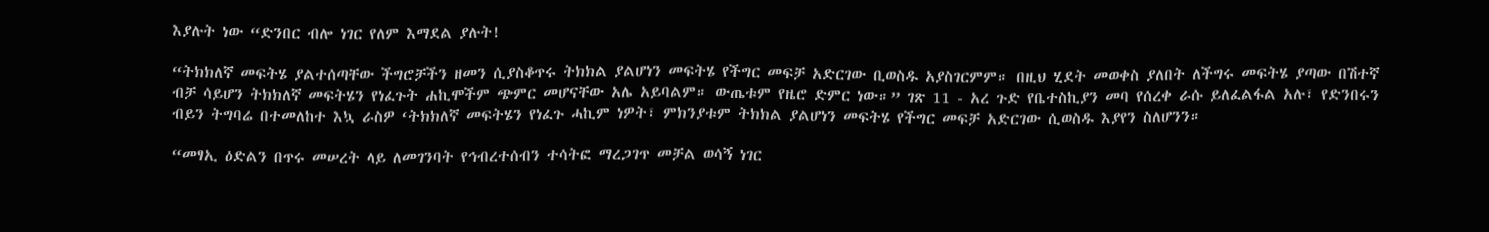እያሉት ነው “ድንበር ብሎ ነገር የለም እማደል ያሉት!

“ትክክለኛ መፍትሄ ያልተሰጣቸው ችግሮቻችን ዘመን ሲያስቆጥሩ ትክክል ያልሆነን መፍትሄ የችግር መፍቻ አድርገው ቢወስዱ አያስገርምም። በዚህ ሂደት መወቀስ ያለበት ለችግሩ መፍትሄ ያጣው በሽተኛ ብቻ ሳይሆን ትክክለኛ መፍትሄን የነፈጉት ሐኪሞችም ጭምር መሆናቸው አሌ አይባልም። ውጤቱም የዜሮ ድምር ነው።” ገጽ 11 - አረ ጉድ የቤተስኪያን መባ የሰረቀ ራሱ ይለፈልፋል አሉ፣ የድንበሩን ብይን ትግባሬ በተመለከተ እኳ ራስዎ ‘ትክክለኛ መፍትሄን የነፈጉ ሓኪም ነዎት፣ ምክንያቱም ትክክል ያልሆነን መፍትሄ የችግር መፍቻ አድርገው ሲወስዱ እያየን ስለሆንን።

“መፃኢ ዕድልን በጥሩ መሠረት ላይ ለመገንባት የኅብረተሰብን ተሳትፎ ማረጋገጥ መቻል ወሳኝ ነገር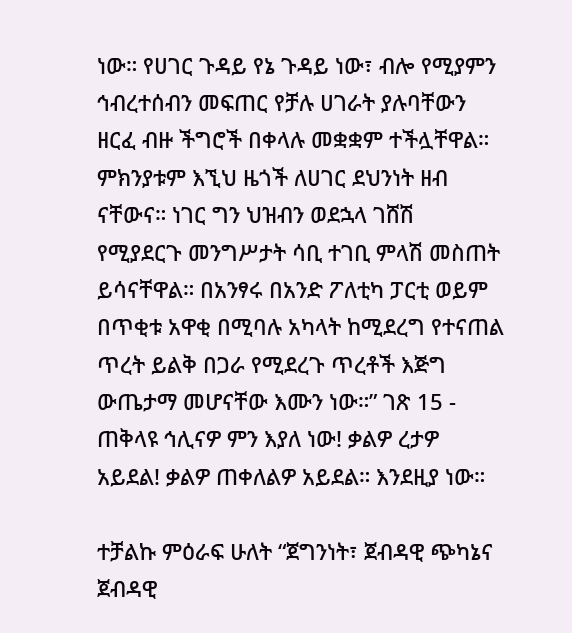ነው። የሀገር ጉዳይ የኔ ጉዳይ ነው፣ ብሎ የሚያምን ኅብረተሰብን መፍጠር የቻሉ ሀገራት ያሉባቸውን ዘርፈ ብዙ ችግሮች በቀላሉ መቋቋም ተችሏቸዋል። ምክንያቱም እኚህ ዜጎች ለሀገር ደህንነት ዘብ ናቸውና። ነገር ግን ህዝብን ወደኋላ ገሸሽ የሚያደርጉ መንግሥታት ሳቢ ተገቢ ምላሽ መስጠት ይሳናቸዋል። በአንፃሩ በአንድ ፖለቲካ ፓርቲ ወይም በጥቂቱ አዋቂ በሚባሉ አካላት ከሚደረግ የተናጠል ጥረት ይልቅ በጋራ የሚደረጉ ጥረቶች እጅግ ውጤታማ መሆናቸው እሙን ነው።” ገጽ 15 - ጠቅላዩ ኅሊናዎ ምን እያለ ነው! ቃልዎ ረታዎ አይደል! ቃልዎ ጠቀለልዎ አይደል። እንደዚያ ነው።

ተቻልኩ ምዕራፍ ሁለት “ጀግንነት፣ ጀብዳዊ ጭካኔና ጀብዳዊ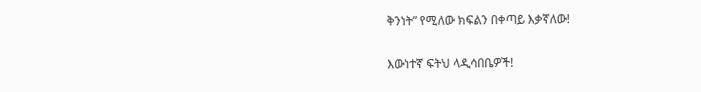ቅንነት” የሚለው ክፍልን በቀጣይ እቃኛለው!

እውነተኛ ፍትህ ላዲሳበቤዎች!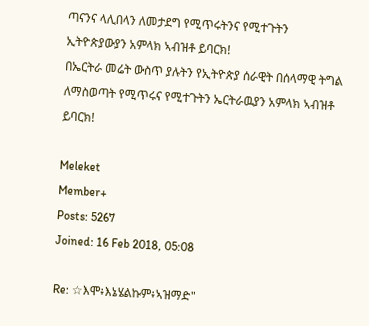ጣናንና ላሊበላን ለመታደግ የሚጥሩትንና የሚተጉትን ኢትዮጵያውያን አምላክ ኣብዝቶ ይባርክ!
በኤርትራ መሬት ውስጥ ያሉትን የኢትዮጵያ ሰራዊት በሰላማዊ ትግል ለማስወጣት የሚጥሩና የሚተጉትን ኤርትራዉያን አምላክ ኣብዝቶ ይባርክ!

Meleket
Member+
Posts: 5267
Joined: 16 Feb 2018, 05:08

Re: ☆እሞ፥እኔሄልኩም፥ኣዝማድ"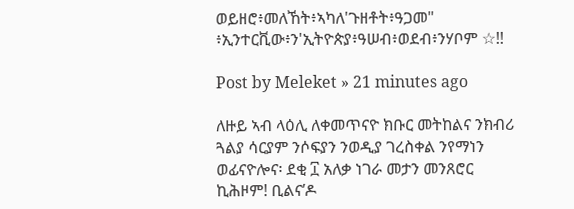ወይዘሮ፥መለኸት፥ኣካለ'ጉዘቶት፥ዓጋመ" ፥ኢንተርቪው፥ን'ኢትዮጵያ፥ዓሠብ፥ወደብ፥ንሃቦም ☆!!

Post by Meleket » 21 minutes ago

ለዙይ ኣብ ላዕሊ ለቀመጥናዮ ክቡር መትከልና ንክብሪ ጓልያ ሳርያም ንሶፍያን ንወዲያ ገረስቀል ንየማነን ወፊናዮሎና፡ ደቂ ፲ አለቃ ነገራ መታን መንጸሮር ኪሕዞም! ቢልና’ዶ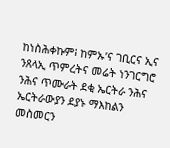ከነስሕቀኩም፧ ከምኡ’ና ገቢርና ኢና ንጸላኢ ጥምረትና መሬት ነንገርግሮ ንሕና ጥሙራት ደቂ ኤርትራ ንሕና ኤርትራውያን ደያኑ ማእከልን መስመርን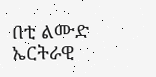በቲ ልሙድ ኤርትራዊ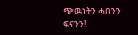ጭዉነትን ሓበንን ፍናንን!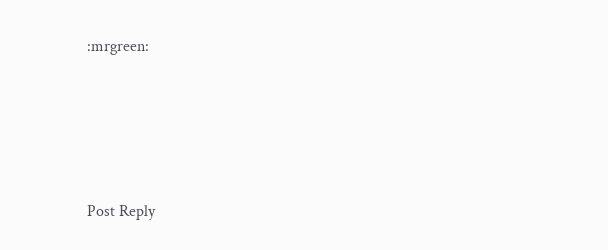:mrgreen:





Post Reply